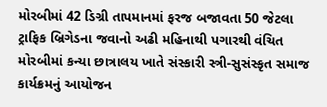મોરબીમાં 42 ડિગ્રી તાપમાનમાં ફરજ બજાવતા 50 જેટલા ટ્રાફિક બ્રિગેડના જવાનો અઢી મહિનાથી પગારથી વંચિત મોરબીમાં કન્યા છાત્રાલય ખાતે સંસ્કારી સ્ત્રી-સુસંસ્કૃત સમાજ કાર્યક્રમનું આયોજન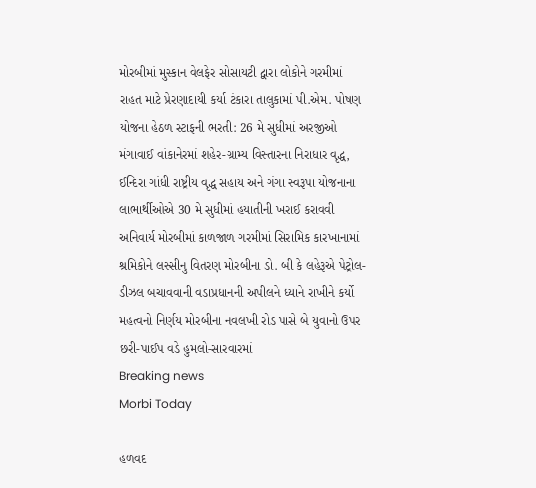મોરબીમાં મુસ્કાન વેલફેર સોસાયટી દ્વારા લોકોને ગરમીમાં રાહત માટે પ્રેરણાદાયી કર્યા ટંકારા તાલુકામાં પી.એમ. પોષણ યોજના હેઠળ સ્ટાફની ભરતી: 26 મે સુધીમાં અરજીઓ મંગાવાઈ વાંકાનેરમાં શહેર-ગ્રામ્ય વિસ્તારના નિરાધાર વૃદ્ધ, ઈન્દિરા ગાંધી રાષ્ટ્રીય વૃદ્ધ સહાય અને ગંગા સ્વરૂપા યોજનાના લાભાર્થીઓએ 30 મે સુધીમાં હયાતીની ખરાઈ કરાવવી અનિવાર્ય મોરબીમાં કાળજાળ ગરમીમાં સિરામિક કારખાનામાં શ્રમિકોને લસ્સીનુ વિતરણ મોરબીના ડો. બી કે લહેરૂએ પેટ્રોલ-ડીઝલ બચાવવાની વડાપ્રધાનની અપીલને ધ્યાને રાખીને કર્યો મહત્વનો નિર્ણય મોરબીના નવલખી રોડ પાસે બે યુવાનો ઉપર છરી-પાઈપ વડે હુમલો-સારવારમાં
Breaking news
Morbi Today

હળવદ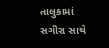તાલુકામાં  સગીરા સાથે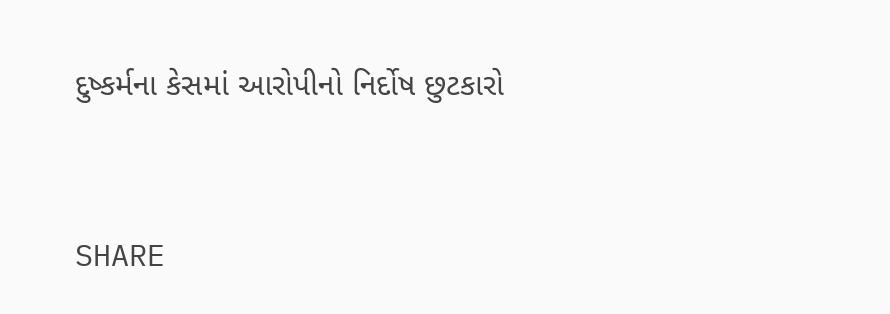દુષ્કર્મના કેસમાં આરોપીનો નિર્દોષ છુટકારો


SHARE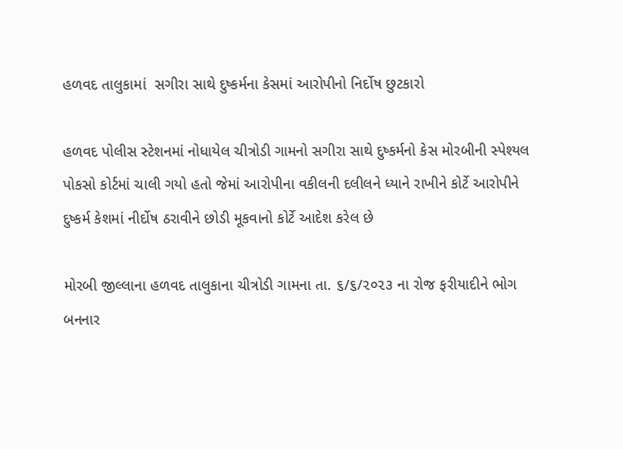હળવદ તાલુકામાં  સગીરા સાથે દુષ્કર્મના કેસમાં આરોપીનો નિર્દોષ છુટકારો

હળવદ પોલીસ સ્ટેશનમાં નોધાયેલ ચીત્રોડી ગામનો સગીરા સાથે દુષ્કર્મનો કેસ મોરબીની સ્પેશ્યલ પોકસો કોર્ટમાં ચાલી ગયો હતો જેમાં આરોપીના વકીલની દલીલને ધ્યાને રાખીને કોર્ટે આરોપીને દુષ્કર્મ કેશમાં નીર્દોષ ઠરાવીને છોડી મૂકવાનો કોર્ટે આદેશ કરેલ છે

મોરબી જીલ્લાના હળવદ તાલુકાના ચીત્રોડી ગામના તા. ૬/૬/૨૦૨૩ ના રોજ ફરીયાદીને ભોગ બનનાર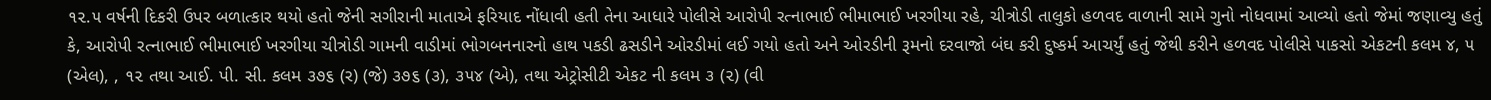૧૨.૫ વર્ષની દિકરી ઉપર બળાત્કાર થયો હતો જેની સગીરાની માતાએ ફરિયાદ નોંધાવી હતી તેના આધારે પોલીસે આરોપી રત્નાભાઈ ભીમાભાઈ ખરગીયા રહે, ચીત્રોડી તાલુકો હળવદ વાળાની સામે ગુનો નોધવામાં આવ્યો હતો જેમાં જણાવ્યુ હતું કે, આરોપી રત્નાભાઈ ભીમાભાઈ ખરગીયા ચીત્રોડી ગામની વાડીમાં ભોગબનનારનો હાથ પકડી ઢસડીને ઓરડીમાં લઈ ગયો હતો અને ઓરડીની રૂમનો દરવાજો બંઘ કરી દુષ્કર્મ આચર્યું હતું જેથી કરીને હળવદ પોલીસે પાકસો એકટની કલમ ૪, ૫ (એલ), , ૧૨ તથા આઈ. પી. સી. કલમ ૩૭૬ (ર) (જે) ૩૭૬ (૩), ૩૫૪ (એ), તથા એટ્રોસીટી એકટ ની કલમ ૩ (૨) (વી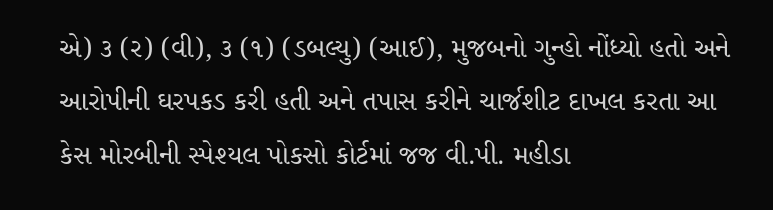એ) ૩ (ર) (વી), ૩ (૧) (ડબલ્યુ) (આઈ), મુજબનો ગુન્હો નોંધ્યો હતો અને આરોપીની ઘરપકડ કરી હતી અને તપાસ કરીને ચાર્જશીટ દાખલ કરતા આ કેસ મોરબીની સ્પેશ્યલ પોકસો કોર્ટમાં જજ વી.પી. મહીડા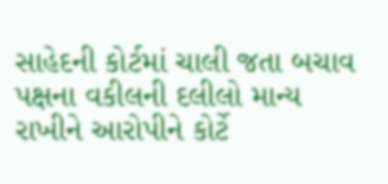સાહેદની કોર્ટમાં ચાલી જતા બચાવ પક્ષના વકીલની દલીલો માન્ય રાખીને આરોપીને કોર્ટે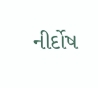નીર્દોષ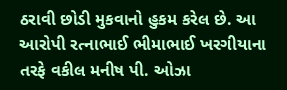ઠરાવી છોડી મુકવાનો હુકમ કરેલ છે. આ આરોપી રત્નાભાઈ ભીમાભાઈ ખરગીયાના તરફે વકીલ મનીષ પી. ઓઝા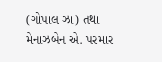(ગોપાલ ઝા) તથા મેનાઝબેન એ. પરમાર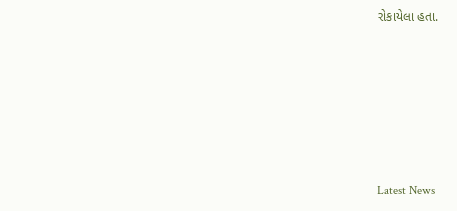રોકાયેલા હતા.






Latest News